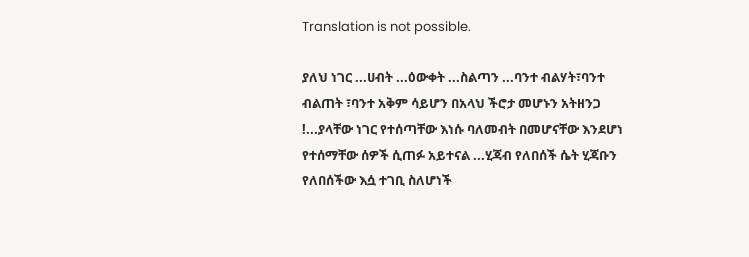Translation is not possible.

ያለህ ነገር ...ሀብት ...ዕውቀት ...ስልጣን ...ባንተ ብልሃት፣ባንተ ብልጠት ፣ባንተ አቅም ሳይሆን በአላህ ችሮታ መሆኑን አትዘንጋ !...ያላቸው ነገር የተሰጣቸው እነሱ ባለመብት በመሆናቸው እንደሆነ የተሰማቸው ሰዎች ሲጠፉ አይተናል ...ሂጃብ የለበሰች ሴት ሂጃቡን የለበሰችው እሷ ተገቢ ስለሆነች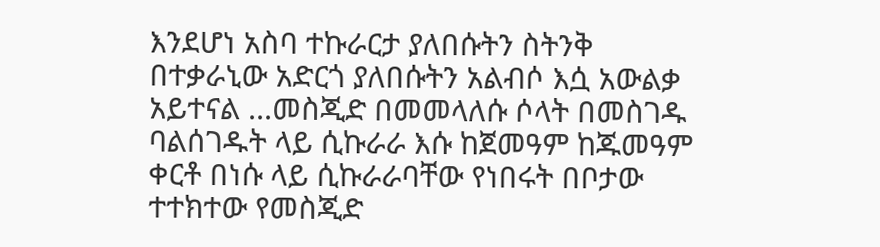እንደሆነ አስባ ተኩራርታ ያለበሱትን ስትንቅ በተቃራኒው አድርጎ ያለበሱትን አልብሶ እሷ አውልቃ አይተናል ...መስጂድ በመመላለሱ ሶላት በመስገዱ ባልሰገዱት ላይ ሲኩራራ እሱ ከጀመዓም ከጁመዓም ቀርቶ በነሱ ላይ ሲኩራራባቸው የነበሩት በቦታው ተተክተው የመስጂድ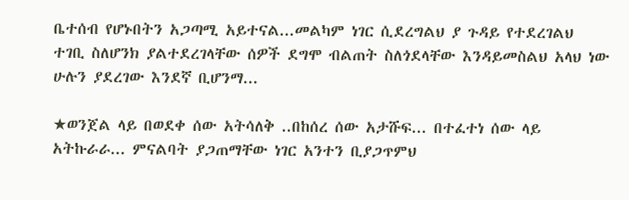ቤተሰብ የሆኑበትን አጋጣሚ አይተናል...መልካም ነገር ሲደረግልህ ያ ጉዳይ የተደረገልህ ተገቢ ስለሆንክ ያልተደረገላቸው ሰዎች ደግሞ ብልጠት ስለጎደላቸው እንዳይመስልህ አላህ ነው ሁሉን ያደረገው እንደኛ ቢሆንማ...

★ወንጀል ላይ በወደቀ ሰው አትሳለቅ ..በከሰረ ሰው አታሹፍ... በተፈተነ ሰው ላይ አትኩራራ... ምናልባት ያጋጠማቸው ነገር አንተን ቢያጋጥምህ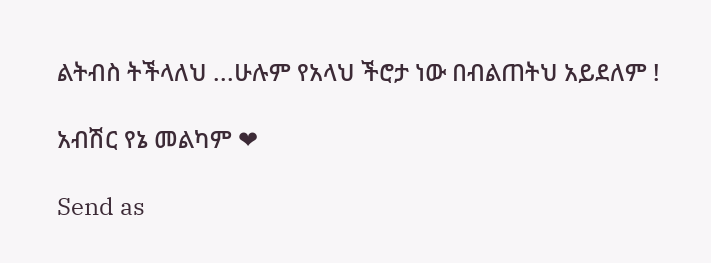ልትብስ ትችላለህ ...ሁሉም የአላህ ችሮታ ነው በብልጠትህ አይደለም !

አብሽር የኔ መልካም ❤

Send as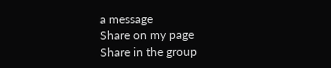a message
Share on my page
Share in the group